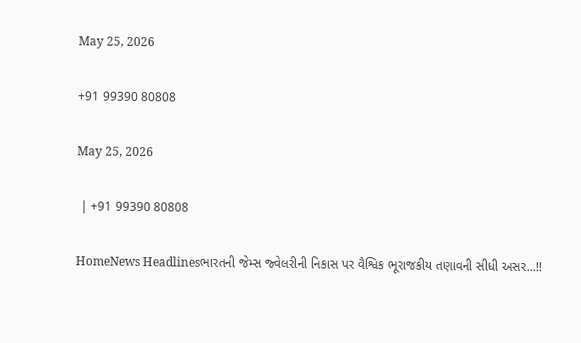May 25, 2026

+91 99390 80808

May 25, 2026

 | +91 99390 80808

HomeNews Headlinesભારતની જેમ્સ જ્વેલરીની નિકાસ પર વૈશ્વિક ભૂરાજકીય તણાવની સીધી અસર...!!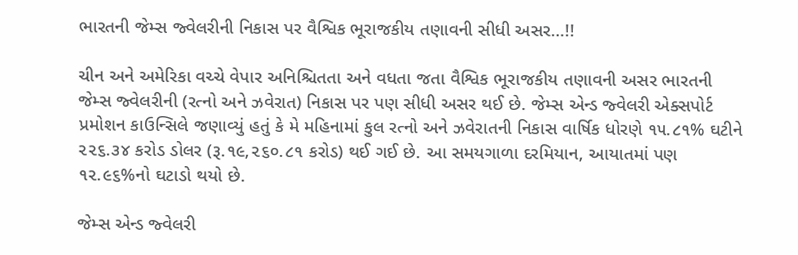ભારતની જેમ્સ જ્વેલરીની નિકાસ પર વૈશ્વિક ભૂરાજકીય તણાવની સીધી અસર…!!

ચીન અને અમેરિકા વચ્ચે વેપાર અનિશ્ચિતતા અને વધતા જતા વૈશ્વિક ભૂરાજકીય તણાવની અસર ભારતની જેમ્સ જ્વેલરીની (રત્નો અને ઝવેરાત) નિકાસ પર પણ સીધી અસર થઈ છે. જેમ્સ એન્ડ જ્વેલરી એક્સપોર્ટ પ્રમોશન કાઉન્સિલે જણાવ્યું હતું કે મે મહિનામાં કુલ રત્નો અને ઝવેરાતની નિકાસ વાર્ષિક ધોરણે ૧૫.૮૧% ઘટીને ૨૨૬.૩૪ કરોડ ડોલર (રૂ.૧૯,૨૬૦.૮૧ કરોડ) થઈ ગઈ છે. આ સમયગાળા દરમિયાન, આયાતમાં પણ ૧૨.૯૬%નો ઘટાડો થયો છે.

જેમ્સ એન્ડ જ્વેલરી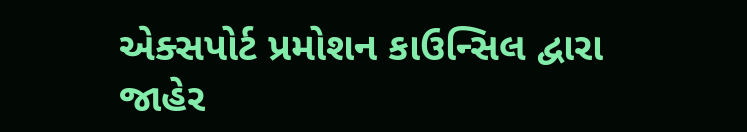એક્સપોર્ટ પ્રમોશન કાઉન્સિલ દ્વારા જાહેર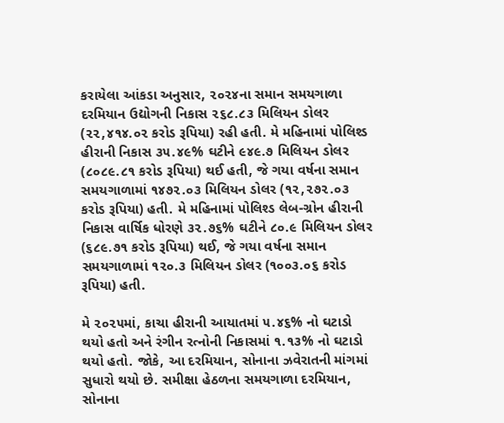કરાયેલા આંકડા અનુસાર, ૨૦૨૪ના સમાન સમયગાળા દરમિયાન ઉદ્યોગની નિકાસ ૨૬૮.૮૩ મિલિયન ડોલર (૨૨,૪૧૪.૦૨ કરોડ રૂપિયા) રહી હતી. મે મહિનામાં પોલિશ્ડ હીરાની નિકાસ ૩૫.૪૯% ઘટીને ૯૪૯.૭ મિલિયન ડોલર (૮૦૮૯.૮૧ કરોડ રૂપિયા) થઈ હતી, જે ગયા વર્ષના સમાન સમયગાળામાં ૧૪૭૨.૦૩ મિલિયન ડોલર (૧૨,૨૭૨.૦૩ કરોડ રૂપિયા) હતી. મે મહિનામાં પોલિશ્ડ લેબ-ગ્રોન હીરાની નિકાસ વાર્ષિક ધોરણે ૩૨.૭૬% ઘટીને ૮૦.૯ મિલિયન ડોલર (૬૮૯.૭૧ કરોડ રૂપિયા) થઈ, જે ગયા વર્ષના સમાન સમયગાળામાં ૧૨૦.૩ મિલિયન ડોલર (૧૦૦૩.૦૬ કરોડ રૂપિયા) હતી.

મે ૨૦૨૫માં, કાચા હીરાની આયાતમાં ૫.૪૬% નો ઘટાડો થયો હતો અને રંગીન રત્નોની નિકાસમાં ૧.૧૩% નો ઘટાડો થયો હતો. જોકે, આ દરમિયાન, સોનાના ઝવેરાતની માંગમાં સુધારો થયો છે. સમીક્ષા હેઠળના સમયગાળા દરમિયાન, સોનાના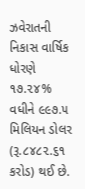ઝવેરાતની નિકાસ વાર્ષિક ધોરણે ૧૭.૨૪% વધીને ૯૯૭.૫ મિલિયન ડોલર (રૂ.૮૪૮૨.૬૧ કરોડ) થઈ છે.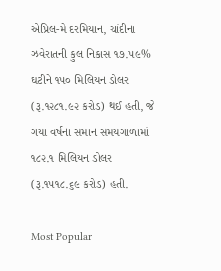એપ્રિલ-મે દરમિયાન, ચાંદીના ઝવેરાતની કુલ નિકાસ ૧૭.૫૯% ઘટીને ૧૫૦ મિલિયન ડોલર (રૂ.૧૨૮૧.૯૨ કરોડ) થઈ હતી, જે ગયા વર્ષના સમાન સમયગાળામાં ૧૮૨.૧ મિલિયન ડોલર (રૂ.૧૫૧૮.૬૯ કરોડ) હતી.

Most Popular